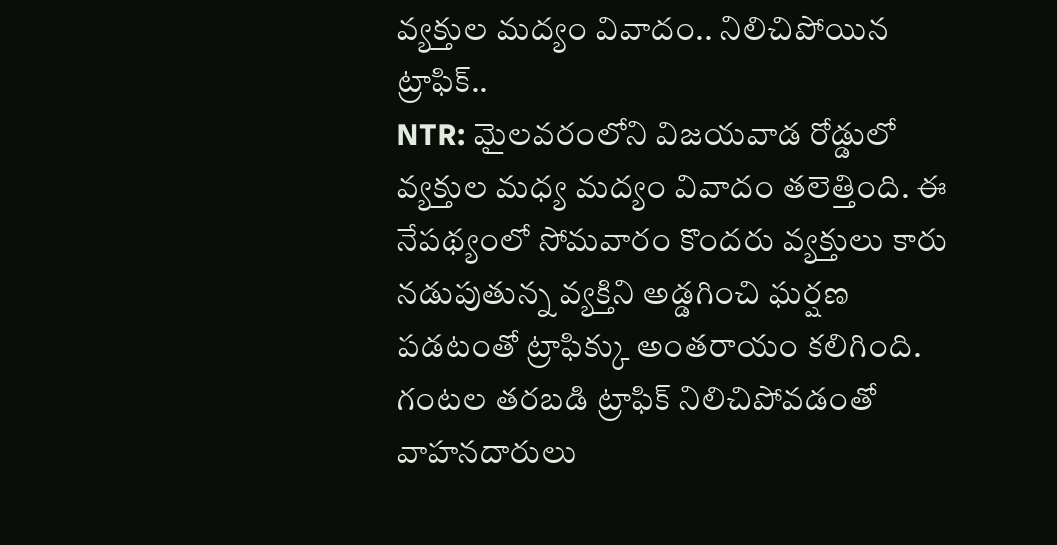వ్యక్తుల మద్యం వివాదం.. నిలిచిపోయిన ట్రాఫిక్..
NTR: మైలవరంలోని విజయవాడ రోడ్డులో వ్యక్తుల మధ్య మద్యం వివాదం తలెత్తింది. ఈ నేపథ్యంలో సోమవారం కొందరు వ్యక్తులు కారు నడుపుతున్న వ్యక్తిని అడ్డగించి ఘర్షణ పడటంతో ట్రాఫిక్కు అంతరాయం కలిగింది. గంటల తరబడి ట్రాఫిక్ నిలిచిపోవడంతో వాహనదారులు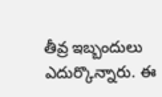తీవ్ర ఇబ్బందులు ఎదుర్కొన్నారు. ఈ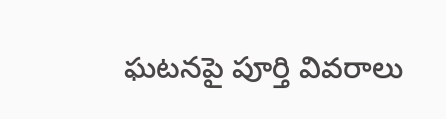ఘటనపై పూర్తి వివరాలు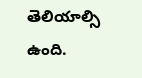తెలియాల్సి ఉంది.